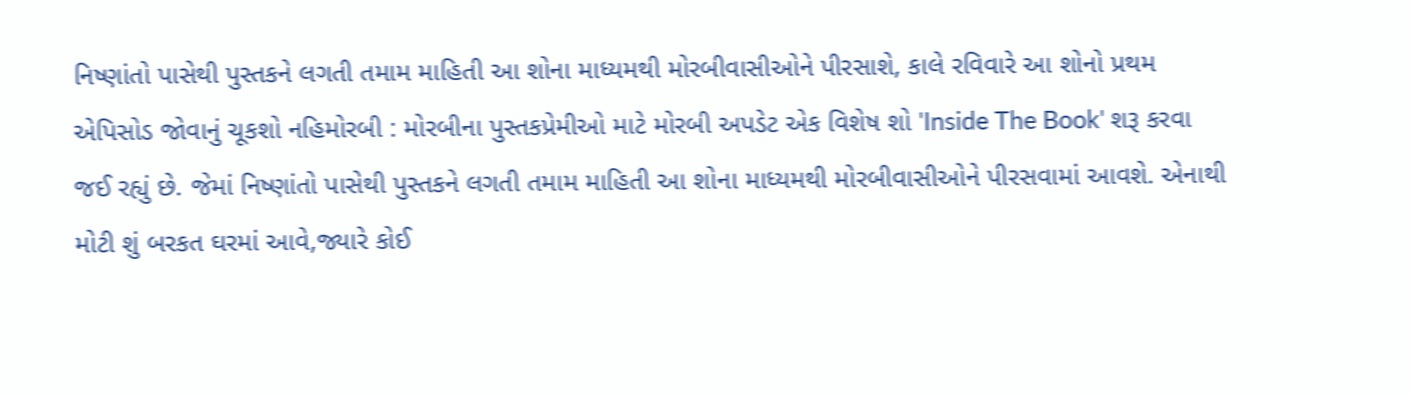નિષ્ણાંતો પાસેથી પુસ્તકને લગતી તમામ માહિતી આ શોના માધ્યમથી મોરબીવાસીઓને પીરસાશે, કાલે રવિવારે આ શોનો પ્રથમ એપિસોડ જોવાનું ચૂકશો નહિમોરબી : મોરબીના પુસ્તકપ્રેમીઓ માટે મોરબી અપડેટ એક વિશેષ શો 'Inside The Book' શરૂ કરવા જઈ રહ્યું છે. જેમાં નિષ્ણાંતો પાસેથી પુસ્તકને લગતી તમામ માહિતી આ શોના માધ્યમથી મોરબીવાસીઓને પીરસવામાં આવશે. એનાથી મોટી શું બરકત ઘરમાં આવે,જ્યારે કોઈ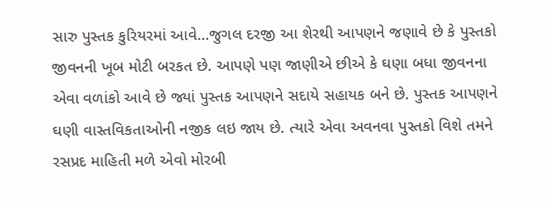સારુ પુસ્તક કુરિયરમાં આવે...જુગલ દરજી આ શેરથી આપણને જણાવે છે કે પુસ્તકો જીવનની ખૂબ મોટી બરકત છે. આપણે પણ જાણીએ છીએ કે ઘણા બધા જીવનના એવા વળાંકો આવે છે જ્યાં પુસ્તક આપણને સદાયે સહાયક બને છે. પુસ્તક આપણને ઘણી વાસ્તવિકતાઓની નજીક લઇ જાય છે. ત્યારે એવા અવનવા પુસ્તકો વિશે તમને રસપ્રદ માહિતી મળે એવો મોરબી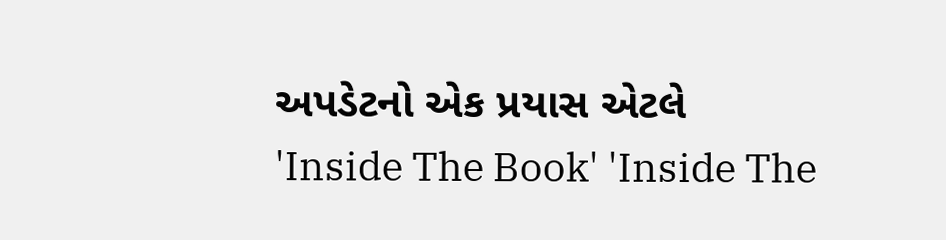અપડેટનો એક પ્રયાસ એટલે 'Inside The Book' 'Inside The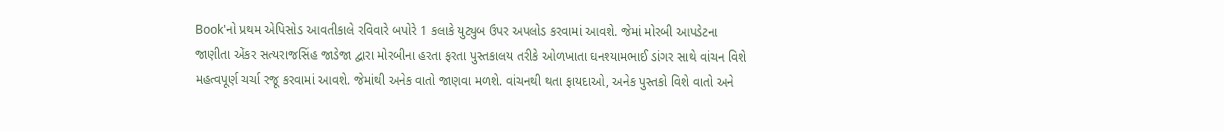Book'નો પ્રથમ એપિસોડ આવતીકાલે રવિવારે બપોરે 1 કલાકે યુટ્યુબ ઉપર અપલોડ કરવામાં આવશે. જેમાં મોરબી આપડેટના જાણીતા એંકર સત્યરાજસિંહ જાડેજા દ્વારા મોરબીના હરતા ફરતા પુસ્તકાલય તરીકે ઓળખાતા ઘનશ્યામભાઈ ડાંગર સાથે વાંચન વિશે મહત્વપૂર્ણ ચર્ચા રજૂ કરવામાં આવશે. જેમાંથી અનેક વાતો જાણવા મળશે. વાંચનથી થતા ફાયદાઓ, અનેક પુસ્તકો વિશે વાતો અને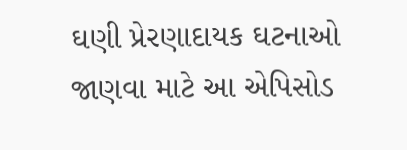ઘણી પ્રેરણાદાયક ઘટનાઓ જાણવા માટે આ એપિસોડ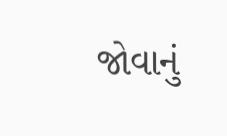જોવાનું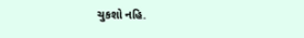ચુકશો નહિ.